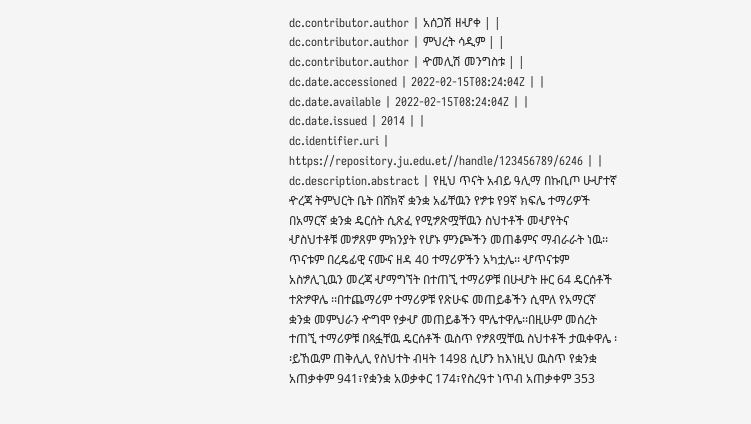dc.contributor.author | አሰጋሽ ዘሇቀ | |
dc.contributor.author | ምህረት ሳዲም | |
dc.contributor.author | ዯመሊሽ መንግስቱ | |
dc.date.accessioned | 2022-02-15T08:24:04Z | |
dc.date.available | 2022-02-15T08:24:04Z | |
dc.date.issued | 2014 | |
dc.identifier.uri | https://repository.ju.edu.et//handle/123456789/6246 | |
dc.description.abstract | የዚህ ጥናት አብይ ዓሊማ በኩቢጦ ሁሇተኛ ዯረጃ ትምህርት ቤት በሸክኛ ቋንቋ አፊቸዉን የፇቱ የ9ኛ ክፍሌ ተማሪዎች በአማርኛ ቋንቋ ዴርሰት ሲጽፈ የሚፇጽሟቸዉን ስህተቶች መሇየትና ሇስህተቶቹ መፇጸም ምክንያት የሆኑ ምንጮችን መጠቆምና ማብራራት ነዉ፡፡ ጥናቱም በረዴፊዊ ናሙና ዘዳ 40 ተማሪዎችን አካቷሌ፡፡ ሇጥናቱም አስፇሊጊዉን መረጃ ሇማግኘት በተጠኚ ተማሪዎቹ በሁሇት ዙር 64 ዴርሰቶች ተጽፇዋሌ ፡፡በተጨማሪም ተማሪዎቹ የጽሁፍ መጠይቆችን ሲሞለ የአማርኛ ቋንቋ መምህራን ዯግሞ የቃሇ መጠይቆችን ሞሌተዋሌ፡፡በዚሁም መሰረት ተጠኚ ተማሪዎቹ በጻፏቸዉ ዴርሰቶች ዉስጥ የፇጸሟቸዉ ስህተቶች ታዉቀዋሌ ፡፡ይኸዉም ጠቅሊሊ የስህተት ብዛት 1498 ሲሆን ከእነዚህ ዉስጥ የቋንቋ አጠቃቀም 941፣የቋንቋ አወቃቀር 174፣የስረዓተ ነጥብ አጠቃቀም 353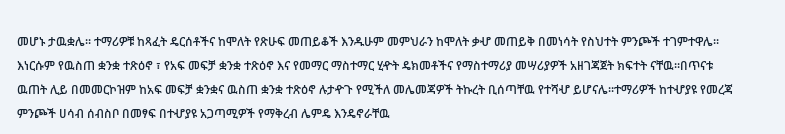መሆኑ ታዉቋሌ፡፡ ተማሪዎቹ ከጻፈት ዴርሰቶችና ከሞለት የጽሁፍ መጠይቆች እንዱሁም መምህራን ከሞለት ቃሇ መጠይቅ በመነሳት የስህተት ምንጮች ተገምተዋሌ፡፡ እነርሱም የዉስጠ ቋንቋ ተጽዕኖ ፣ የአፍ መፍቻ ቋንቋ ተጽዕኖ እና የመማር ማስተማር ሂዯት ዴክመቶችና የማስተማሪያ መሣሪያዎች አዘገጃጀት ክፍተት ናቸዉ፡፡በጥናቱ ዉጠት ሊይ በመመርኮዝም ከአፍ መፍቻ ቋንቋና ዉስጠ ቋንቋ ተጽዕኖ ሉታዯጉ የሚችለ መሌመጃዎች ትኩረት ቢሰጣቸዉ የተሻሇ ይሆናሌ፡፡ተማሪዎች ከተሇያዩ የመረጃ ምንጮች ሀሳብ ሰብስቦ በመፃፍ በተሇያዩ አጋጣሚዎች የማቅረብ ሌምዴ እንዴኖራቸዉ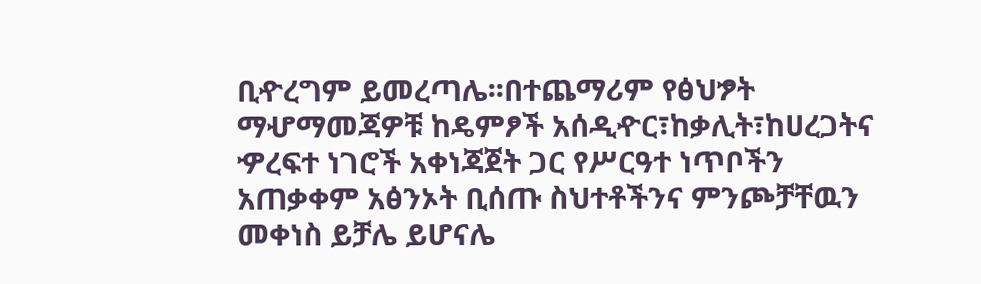ቢዯረግም ይመረጣሌ፡፡በተጨማሪም የፅህፇት ማሇማመጃዎቹ ከዴምፆች አሰዲዯር፣ከቃሊት፣ከሀረጋትና ዏረፍተ ነገሮች አቀነጃጀት ጋር የሥርዓተ ነጥቦችን አጠቃቀም አፅንኦት ቢሰጡ ስህተቶችንና ምንጮቻቸዉን መቀነስ ይቻሌ ይሆናሌ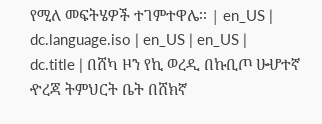የሚለ መፍትሄዎች ተገምተዋሌ፡፡ | en_US |
dc.language.iso | en_US | en_US |
dc.title | በሸካ ዞን የኪ ወረዲ በኩቢጦ ሁሇተኛ ዯረጃ ትምህርት ቤት በሸክኛ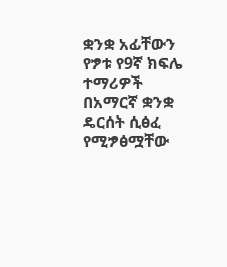ቋንቋ አፊቸውን የፇቱ የ9ኛ ክፍሌ ተማሪዎች በአማርኛ ቋንቋ ዴርሰት ሲፅፈ የሚፇፅሟቸው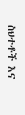ስህተቶች እና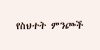የስህተት ምንጮች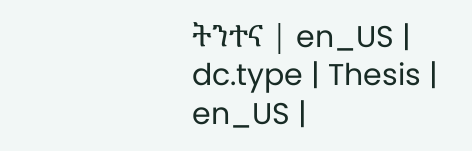ትንተና | en_US |
dc.type | Thesis | en_US |